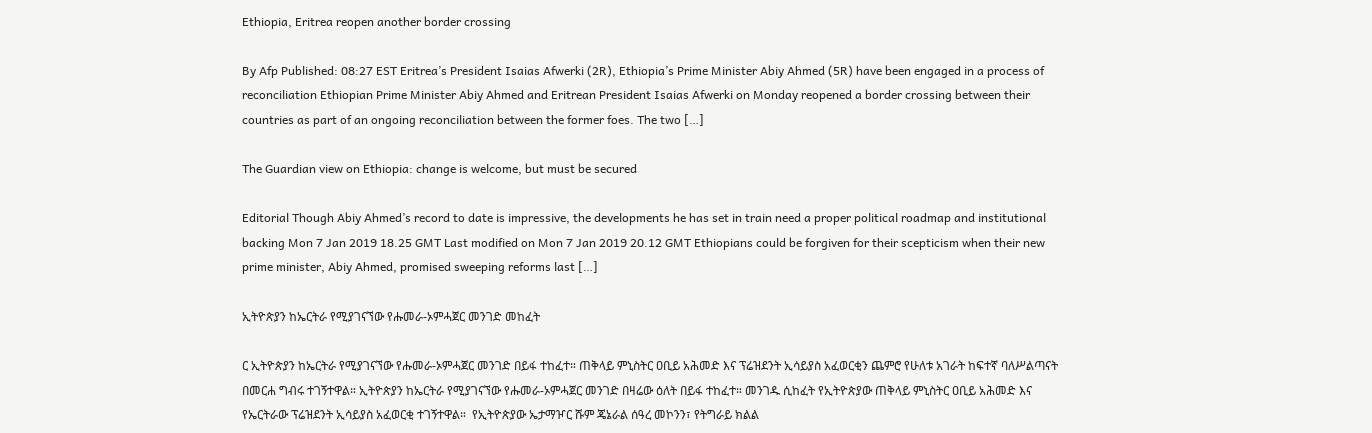Ethiopia, Eritrea reopen another border crossing

By Afp Published: 08:27 EST Eritrea’s President Isaias Afwerki (2R), Ethiopia’s Prime Minister Abiy Ahmed (5R) have been engaged in a process of reconciliation Ethiopian Prime Minister Abiy Ahmed and Eritrean President Isaias Afwerki on Monday reopened a border crossing between their countries as part of an ongoing reconciliation between the former foes. The two […]

The Guardian view on Ethiopia: change is welcome, but must be secured

Editorial Though Abiy Ahmed’s record to date is impressive, the developments he has set in train need a proper political roadmap and institutional backing Mon 7 Jan 2019 18.25 GMT Last modified on Mon 7 Jan 2019 20.12 GMT Ethiopians could be forgiven for their scepticism when their new prime minister, Abiy Ahmed, promised sweeping reforms last […]

ኢትዮጵያን ከኤርትራ የሚያገናኘው የሑመራ-ኦምሓጀር መንገድ መከፈት

ር ኢትዮጵያን ከኤርትራ የሚያገናኘው የሑመራ-ኦምሓጀር መንገድ በይፋ ተከፈተ። ጠቅላይ ምኒስትር ዐቢይ አሕመድ እና ፕሬዝደንት ኢሳይያስ አፈወርቂን ጨምሮ የሁለቱ አገራት ከፍተኛ ባለሥልጣናት በመርሐ ግብሩ ተገኝተዋል። ኢትዮጵያን ከኤርትራ የሚያገናኘው የሑመራ-ኦምሓጀር መንገድ በዛሬው ዕለት በይፋ ተከፈተ። መንገዱ ሲከፈት የኢትዮጵያው ጠቅላይ ምኒስትር ዐቢይ አሕመድ እና የኤርትራው ፕሬዝደንት ኢሳይያስ አፈወርቂ ተገኝተዋል።  የኢትዮጵያው ኤታማዦር ሹም ጄኔራል ሰዓረ መኮንን፣ የትግራይ ክልል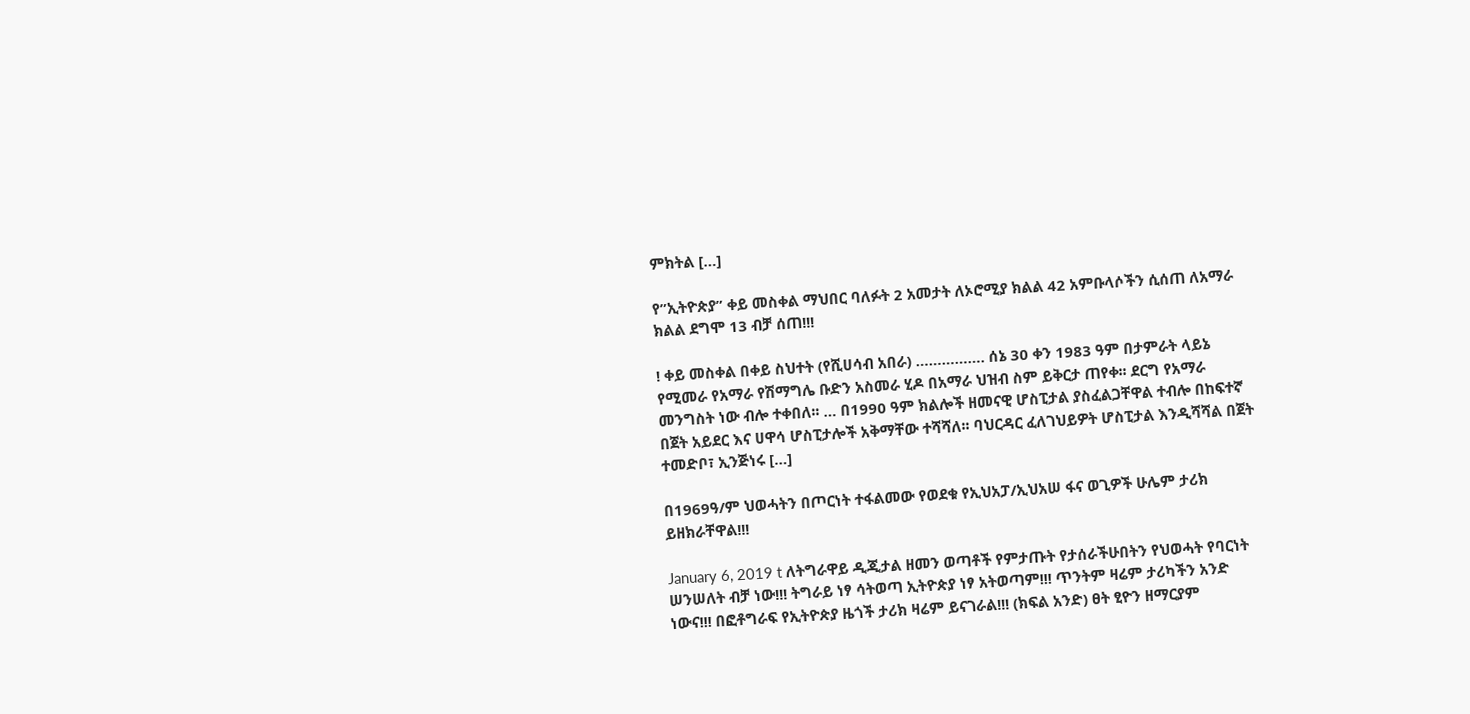ምክትል […]

የ”ኢትዮጵያ” ቀይ መስቀል ማህበር ባለፉት 2 አመታት ለኦሮሚያ ክልል 42 አምቡላሶችን ሲሰጠ ለአማራ ክልል ደግሞ 13 ብቻ ሰጠ!!!

! ቀይ መስቀል በቀይ ስህተት (የሺሀሳብ አበራ) ……………. ሰኔ 30 ቀን 1983 ዓም በታምራት ላይኔ የሚመራ የአማራ የሽማግሌ ቡድን አስመራ ሂዶ በአማራ ህዝብ ስም ይቅርታ ጠየቀ፡፡ ደርግ የአማራ መንግስት ነው ብሎ ተቀበለ፡፡ … በ1990 ዓም ክልሎች ዘመናዊ ሆስፒታል ያስፈልጋቸዋል ተብሎ በከፍተኛ በጀት አይደር እና ሀዋሳ ሆስፒታሎች አቅማቸው ተሻሻለ፡፡ ባህርዳር ፈለገህይዎት ሆስፒታል እንዲሻሻል በጀት ተመድቦ፣ ኢንጅነሩ […]

በ1969ዓ/ም ህወሓትን በጦርነት ተፋልመው የወደቁ የኢህአፓ/ኢህአሠ ፋና ወጊዎች ሁሌም ታሪክ ይዘክራቸዋል!!!

January 6, 2019 t ለትግራዋይ ዲጂታል ዘመን ወጣቶች የምታጡት የታሰራችሁበትን የህወሓት የባርነት ሠንሠለት ብቻ ነው!!! ትግራይ ነፃ ሳትወጣ ኢትዮጵያ ነፃ አትወጣም!!! ጥንትም ዛሬም ታሪካችን አንድ ነውና!!! በፎቶግራፍ የኢትዮጵያ ዜጎች ታሪክ ዛሬም ይናገራል!!! (ክፍል አንድ) ፀት ፂዮን ዘማርያም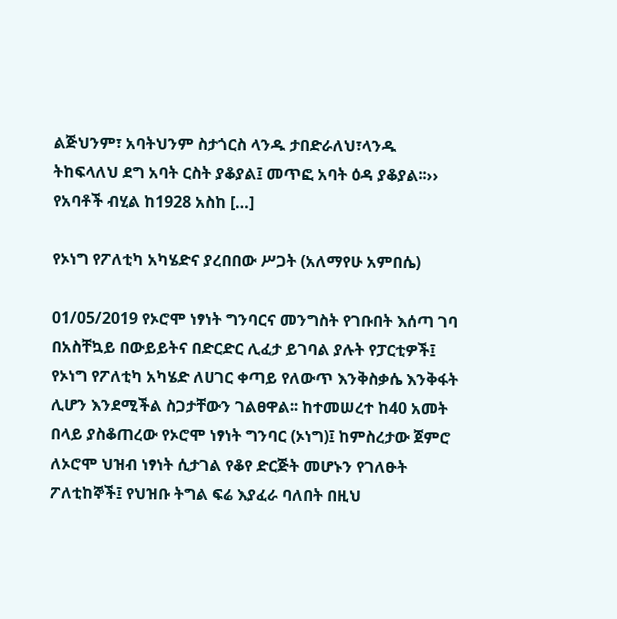ልጅህንም፣ አባትህንም ስታጎርስ ላንዱ ታበድራለህ፣ላንዱ ትከፍላለህ ደግ አባት ርስት ያቆያል፤ መጥፎ አባት ዕዳ ያቆያል፡፡›› የአባቶች ብሂል ከ1928 አስከ […]

የኦነግ የፖለቲካ አካሄድና ያረበበው ሥጋት (አለማየሁ አምበሴ)

01/05/2019 የኦሮሞ ነፃነት ግንባርና መንግስት የገቡበት እሰጣ ገባ በአስቸኳይ በውይይትና በድርድር ሊፈታ ይገባል ያሉት የፓርቲዎች፤ የኦነግ የፖለቲካ አካሄድ ለሀገር ቀጣይ የለውጥ እንቅስቃሴ እንቅፋት ሊሆን እንደሚችል ስጋታቸውን ገልፀዋል፡፡ ከተመሠረተ ከ40 አመት በላይ ያስቆጠረው የኦሮሞ ነፃነት ግንባር (ኦነግ)፤ ከምስረታው ጀምሮ ለኦሮሞ ህዝብ ነፃነት ሲታገል የቆየ ድርጅት መሆኑን የገለፁት ፖለቲከኞች፤ የህዝቡ ትግል ፍሬ እያፈራ ባለበት በዚህ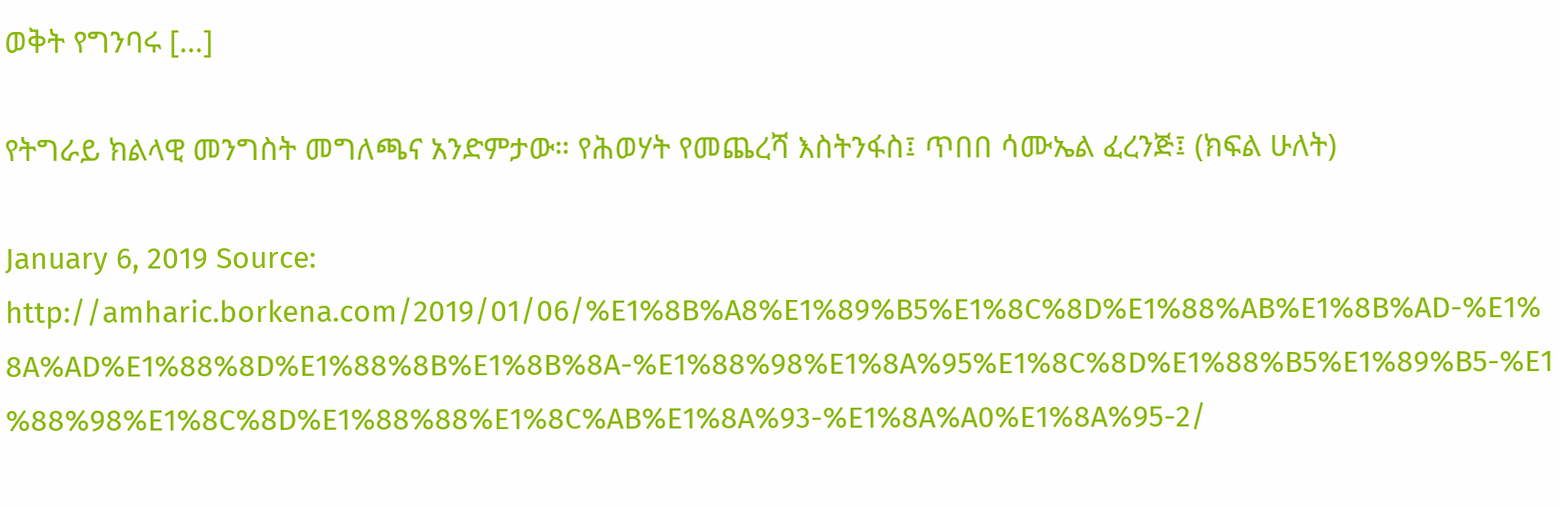ወቅት የግንባሩ […]

የትግራይ ክልላዊ መንግስት መግለጫና አንድምታው። የሕወሃት የመጨረሻ እስትንፋስ፤ ጥበበ ሳሙኤል ፈረንጅ፤ (ክፍል ሁለት)

January 6, 2019 Source: http://amharic.borkena.com/2019/01/06/%E1%8B%A8%E1%89%B5%E1%8C%8D%E1%88%AB%E1%8B%AD-%E1%8A%AD%E1%88%8D%E1%88%8B%E1%8B%8A-%E1%88%98%E1%8A%95%E1%8C%8D%E1%88%B5%E1%89%B5-%E1%88%98%E1%8C%8D%E1%88%88%E1%8C%AB%E1%8A%93-%E1%8A%A0%E1%8A%95-2/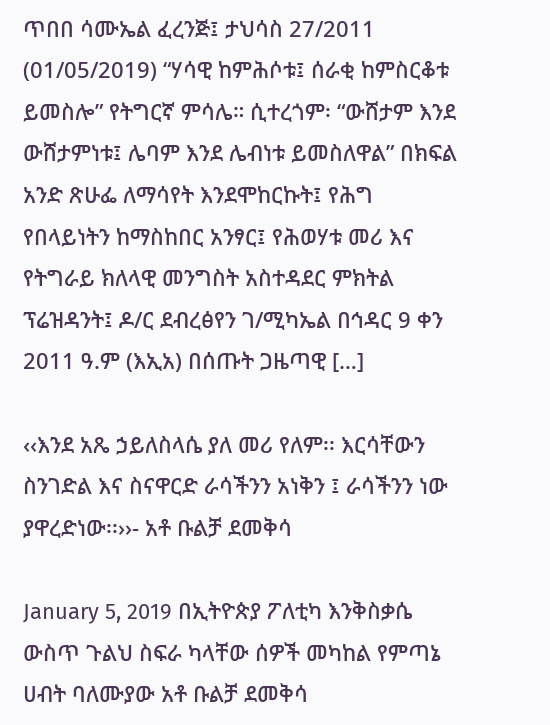ጥበበ ሳሙኤል ፈረንጅ፤ ታህሳስ 27/2011 (01/05/2019) “ሃሳዊ ከምሕሶቱ፤ ሰራቂ ከምስርቆቱ ይመስሎ” የትግርኛ ምሳሌ። ሲተረጎም፡ “ውሸታም እንደ ውሸታምነቱ፤ ሌባም እንደ ሌብነቱ ይመስለዋል” በክፍል አንድ ጽሁፌ ለማሳየት እንደሞከርኩት፤ የሕግ የበላይነትን ከማስከበር አንፃር፤ የሕወሃቱ መሪ እና የትግራይ ክለላዊ መንግስት አስተዳደር ምክትል ፕሬዝዳንት፤ ዶ/ር ደብረፅየን ገ/ሚካኤል በኅዳር 9 ቀን 2011 ዓ.ም (እኢአ) በሰጡት ጋዜጣዊ […]

‹‹እንደ አጼ ኃይለስላሴ ያለ መሪ የለም፡፡ እርሳቸውን ስንገድል እና ስናዋርድ ራሳችንን አነቅን ፤ ራሳችንን ነው ያዋረድነው፡፡››- አቶ ቡልቻ ደመቅሳ

January 5, 2019 በኢትዮጵያ ፖለቲካ እንቅስቃሴ ውስጥ ጉልህ ስፍራ ካላቸው ሰዎች መካከል የምጣኔ ሀብት ባለሙያው አቶ ቡልቻ ደመቅሳ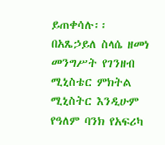ይጠቀሳሉ፡፡ በአጼኃይለ ስላሴ ዘመነ መንግሥት የገንዘብ ሚኒስቴር ምክትል ሚኒስትር እንዲሁም የዓለም ባንክ የአፍሪካ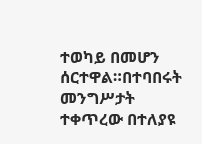ተወካይ በመሆን ሰርተዋል።በተባበሩት መንግሥታት ተቀጥረው በተለያዩ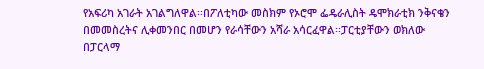የአፍሪካ አገራት አገልግለዋል፡፡በፖለቲካው መስክም የኦሮሞ ፌዴራሊስት ዴሞክራቲክ ንቅናቄን በመመስረትና ሊቀመንበር በመሆን የራሳቸውን አሻራ አሳርፈዋል፡፡ፓርቲያቸውን ወክለው በፓርላማ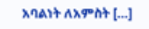አባልነት ለአምስት […]